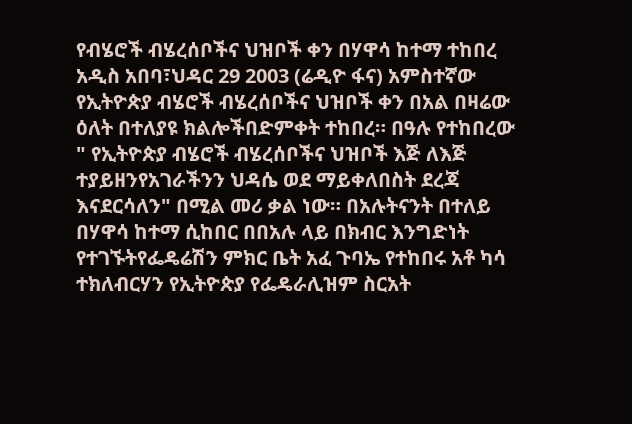የብሄሮች ብሄረሰቦችና ህዝቦች ቀን በሃዋሳ ከተማ ተከበረ
አዲስ አበባ፣ህዳር 29 2003 (ሬዲዮ ፋና) አምስተኛው የኢትዮጵያ ብሄሮች ብሄረሰቦችና ህዝቦች ቀን በአል በዛሬው ዕለት በተለያዩ ክልሎችበድምቀት ተከበረ። በዓሉ የተከበረው " የኢትዮጵያ ብሄሮች ብሄረሰቦችና ህዝቦች እጅ ለእጅ ተያይዘንየአገራችንን ህዳሴ ወደ ማይቀለበስት ደረጃ እናደርሳለን" በሚል መሪ ቃል ነው። በአሉትናንት በተለይ በሃዋሳ ከተማ ሲከበር በበአሉ ላይ በክብር እንግድነት የተገኙትየፌዴሬሽን ምክር ቤት አፈ ጉባኤ የተከበሩ አቶ ካሳ ተክለብርሃን የኢትዮጵያ የፌዴራሊዝም ስርአት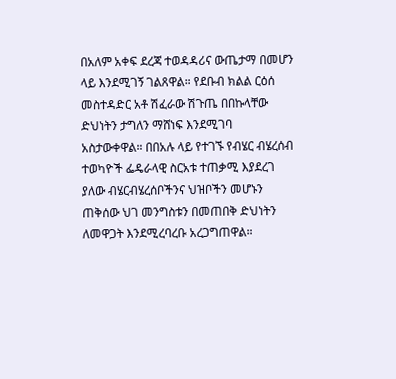በአለም አቀፍ ደረጃ ተወዳዳሪና ውጤታማ በመሆን ላይ እንደሚገኝ ገልጸዋል። የደቡብ ክልል ርዕሰ መስተዳድር አቶ ሽፈራው ሽጉጤ በበኩላቸው ድህነትን ታግለን ማሸነፍ እንደሚገባ አስታውቀዋል። በበአሉ ላይ የተገኙ የብሄር ብሄረሰብ ተወካዮች ፌዴራላዊ ስርአቱ ተጠቃሚ እያደረገ ያለው ብሄርብሄረሰቦችንና ህዝቦችን መሆኑን ጠቅሰው ህገ መንግስቱን በመጠበቅ ድህነትን ለመዋጋት እንደሚረባረቡ አረጋግጠዋል።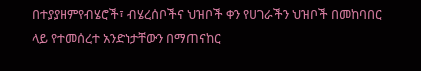በተያያዘምየብሄሮች፣ ብሄረሰቦችና ህዝቦች ቀን የሀገራችን ህዝቦች በመከባበር ላይ የተመሰረተ አንድነታቸውን በማጠናከር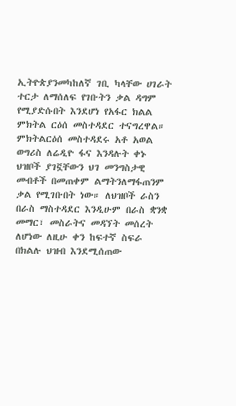ኢትዮጵያንመካከለኛ ገቢ ካላቸው ሀገራት ተርታ ለማሰለፍ የገቡትን ቃል ዳግም የሚያድሱበት እንደሆነ የአፋር ክልል ምክትል ርዕሰ መስተዳደር ተናግረዋል። ምክትልርዕሰ መስተዳደሩ አቶ አወል ወግሪስ ለሬዲዮ ፋና እንዳሉት ቀኑ ህዝቦች ያገኟቸውን ህገ መንግስታዊ መብቶች በመጠቀም ልማትንለማፋጠንም ቃል የሚገቡበት ነው። ለህዝቦች ራስን በራስ ማስተዳደር እንዲሁም በራስ ቋንቋ መማር፣ መስራትና መዳኘት መሰረት ለሆነው ለዚሁ ቀን ከፍተኛ ስፍራ በክልሉ ህዝብ እንደሚሰጠው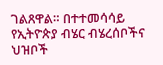ገልጸዋል። በተተመሳሳይ የኢትዮጵያ ብሄር ብሄረሰቦችና ህዝቦች